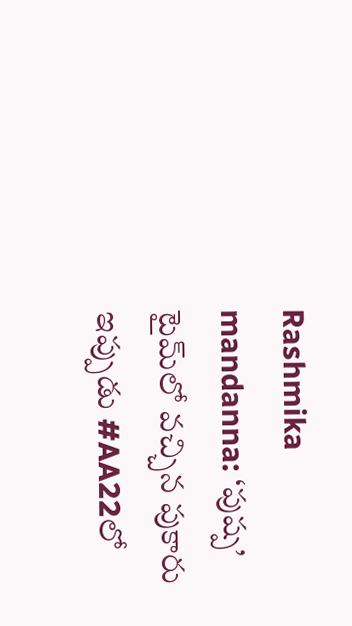Rashmika mandanna: ‘పుష్ప’ టైమ్‌లో వచ్చిన పుకారు ఇప్పుడు #AA22లో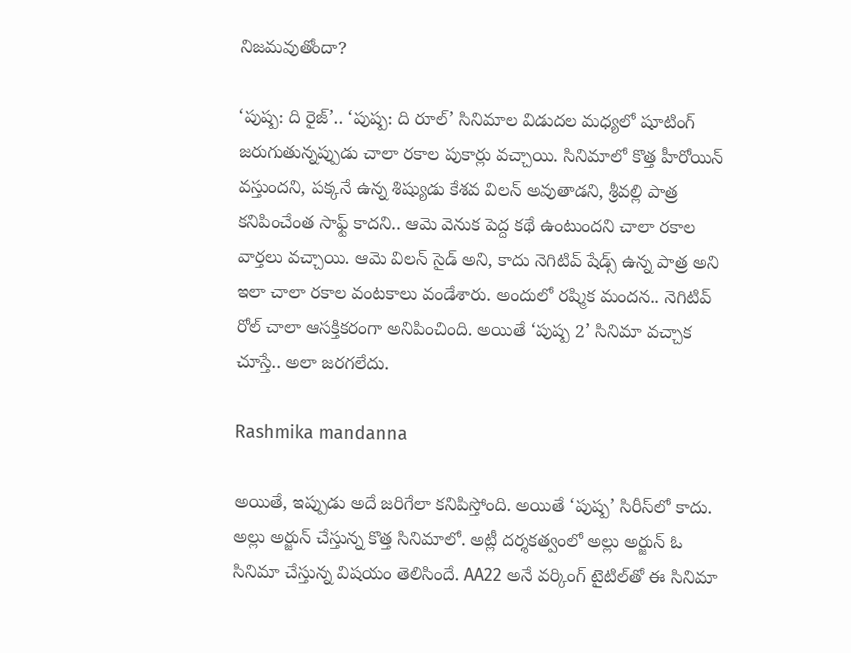నిజమవుతోందా?

‘పుష్ప: ది రైజ్‌’.. ‘పుష్ప: ది రూల్‌’ సినిమాల విడుదల మధ్యలో షూటింగ్‌ జరుగుతున్నప్పుడు చాలా రకాల పుకార్లు వచ్చాయి. సినిమాలో కొత్త హీరోయిన్‌ వస్తుందని, పక్కనే ఉన్న శిష్యుడు కేశవ విలన్‌ అవుతాడని, శ్రీవల్లి పాత్ర కనిపించేంత సాఫ్ట్‌ కాదని.. ఆమె వెనుక పెద్ద కథే ఉంటుందని చాలా రకాల వార్తలు వచ్చాయి. ఆమె విలన్‌ సైడ్‌ అని, కాదు నెగిటివ్‌ షేడ్స్‌ ఉన్న పాత్ర అని ఇలా చాలా రకాల వంటకాలు వండేశారు. అందులో రష్మిక మందన.. నెగిటివ్‌ రోల్‌ చాలా ఆసక్తికరంగా అనిపించింది. అయితే ‘పుష్ప 2’ సినిమా వచ్చాక చూస్తే.. అలా జరగలేదు.

Rashmika mandanna

అయితే, ఇప్పుడు అదే జరిగేలా కనిపిస్తోంది. అయితే ‘పుష్ప’ సిరీస్‌లో కాదు. అల్లు అర్జున్‌ చేస్తున్న కొత్త సినిమాలో. అట్లీ దర్శకత్వంలో అల్లు అర్జున్‌ ఓ సినిమా చేస్తున్న విషయం తెలిసిందే. AA22 అనే వర్కింగ్‌ టైటిల్‌తో ఈ సినిమా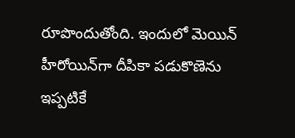రూపొందుతోంది. ఇందులో మెయిన్‌ హీరోయిన్‌గా దీపికా పడుకొణెను ఇప్పటికే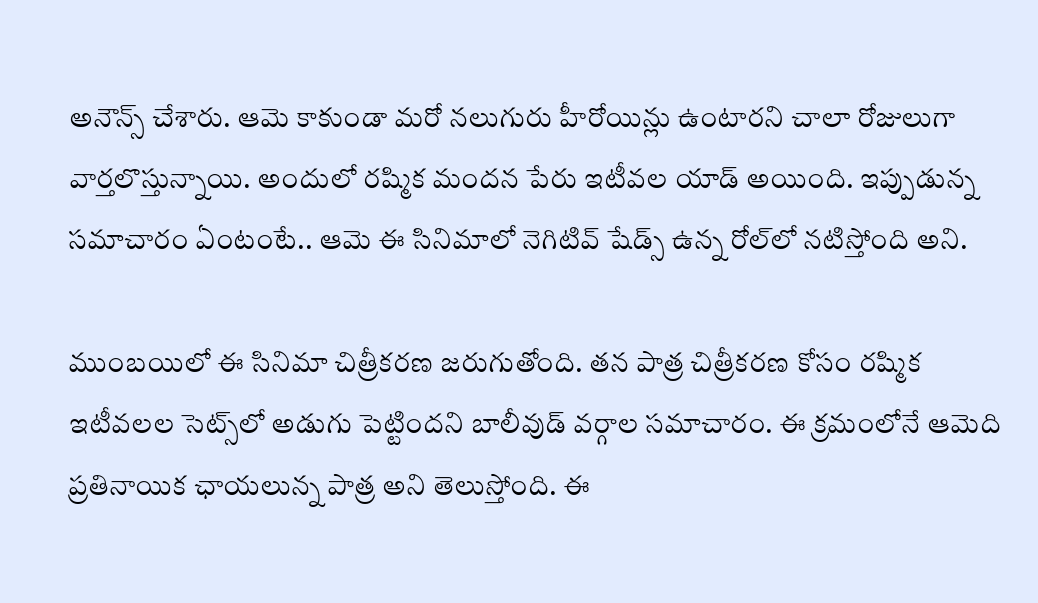అనౌన్స్‌ చేశారు. ఆమె కాకుండా మరో నలుగురు హీరోయిన్లు ఉంటారని చాలా రోజులుగా వార్తలొస్తున్నాయి. అందులో రష్మిక మందన పేరు ఇటీవల యాడ్‌ అయింది. ఇప్పుడున్న సమాచారం ఏంటంటే.. ఆమె ఈ సినిమాలో నెగిటివ్‌ షేడ్స్‌ ఉన్న రోల్‌లో నటిస్తోంది అని.

ముంబయిలో ఈ సినిమా చిత్రీకరణ జరుగుతోంది. తన పాత్ర చిత్రీకరణ కోసం రష్మిక ఇటీవలల సెట్స్‌లో అడుగు పెట్టిందని బాలీవుడ్‌ వర్గాల సమాచారం. ఈ క్రమంలోనే ఆమెది ప్రతినాయిక ఛాయలున్న పాత్ర అని తెలుస్తోంది. ఈ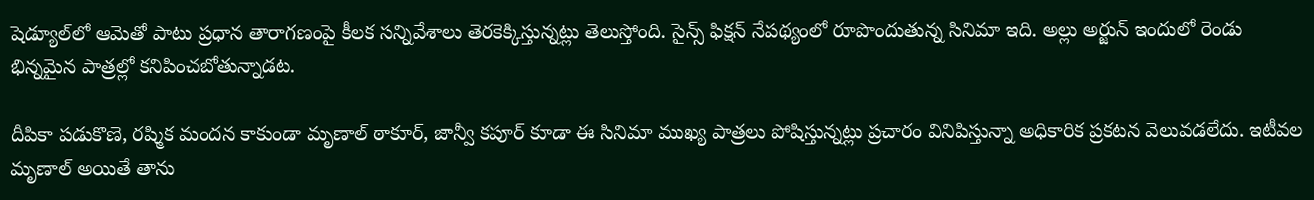షెడ్యూల్‌లో ఆమెతో పాటు ప్రధాన తారాగణంపై కీలక సన్నివేశాలు తెరకెక్కిస్తున్నట్లు తెలుస్తోంది. సైన్స్‌ ఫిక్షన్‌ నేపథ్యంలో రూపొందుతున్న సినిమా ఇది. అల్లు అర్జున్‌ ఇందులో రెండు భిన్నమైన పాత్రల్లో కనిపించబోతున్నాడట.

దీపికా పడుకొణె, రష్మిక మందన కాకుండా మృణాల్‌ ఠాకూర్, జాన్వీ కపూర్‌ కూడా ఈ సినిమా ముఖ్య పాత్రలు పోషిస్తున్నట్లు ప్రచారం వినిపిస్తున్నా అధికారిక ప్రకటన వెలువడలేదు. ఇటీవల మృణాల్‌ అయితే తాను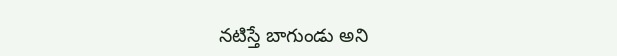నటిస్తే బాగుండు అని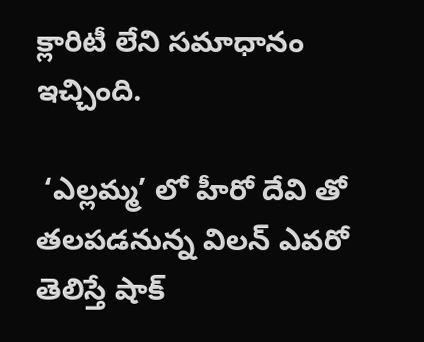క్లారిటీ లేని సమాధానం ఇచ్చింది.

 ‘ఎల్లమ్మ’ లో హీరో దేవి తో తలపడనున్న విలన్ ఎవరో తెలిస్తే షాక్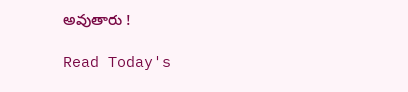అవుతారు !

Read Today's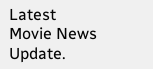Latest Movie News Update.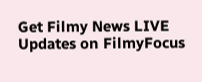Get Filmy News LIVE Updates on FilmyFocus